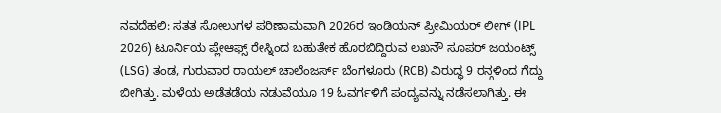ನವದೆಹಲಿ: ಸತತ ಸೋಲುಗಳ ಪರಿಣಾಮವಾಗಿ 2026ರ ಇಂಡಿಯನ್ ಪ್ರೀಮಿಯರ್ ಲೀಗ್ (IPL 2026) ಟೂರ್ನಿಯ ಪ್ಲೇಆಫ್ಸ್ ರೇಸ್ನಿಂದ ಬಹುತೇಕ ಹೊರಬಿದ್ದಿರುವ ಲಖನೌ ಸೂಪರ್ ಜಯಂಟ್ಸ್ (LSG) ತಂಡ, ಗುರುವಾರ ರಾಯಲ್ ಚಾಲೆಂಜರ್ಸ್ ಬೆಂಗಳೂರು (RCB) ವಿರುದ್ಧ 9 ರನ್ಗಳಿಂದ ಗೆದ್ದು ಬೀಗಿತ್ತು. ಮಳೆಯ ಅಡೆತಡೆಯ ನಡುವೆಯೂ 19 ಓವರ್ಗಳಿಗೆ ಪಂದ್ಯವನ್ನು ನಡೆಸಲಾಗಿತ್ತು. ಈ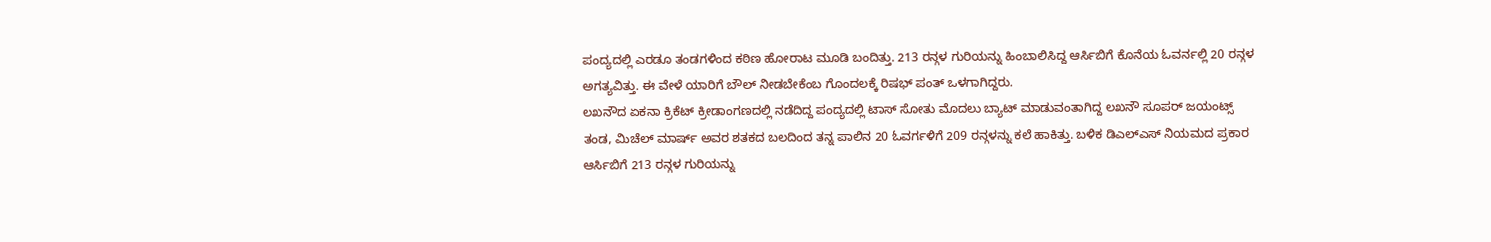ಪಂದ್ಯದಲ್ಲಿ ಎರಡೂ ತಂಡಗಳಿಂದ ಕಠಿಣ ಹೋರಾಟ ಮೂಡಿ ಬಂದಿತ್ತು. 213 ರನ್ಗಳ ಗುರಿಯನ್ನು ಹಿಂಬಾಲಿಸಿದ್ದ ಆರ್ಸಿಬಿಗೆ ಕೊನೆಯ ಓವರ್ನಲ್ಲಿ 20 ರನ್ಗಳ ಅಗತ್ಯವಿತ್ತು. ಈ ವೇಳೆ ಯಾರಿಗೆ ಬೌಲ್ ನೀಡಬೇಕೆಂಬ ಗೊಂದಲಕ್ಕೆ ರಿಷಭ್ ಪಂತ್ ಒಳಗಾಗಿದ್ದರು.
ಲಖನೌದ ಏಕನಾ ಕ್ರಿಕೆಟ್ ಕ್ರೀಡಾಂಗಣದಲ್ಲಿ ನಡೆದಿದ್ದ ಪಂದ್ಯದಲ್ಲಿ ಟಾಸ್ ಸೋತು ಮೊದಲು ಬ್ಯಾಟ್ ಮಾಡುವಂತಾಗಿದ್ದ ಲಖನೌ ಸೂಪರ್ ಜಯಂಟ್ಸ್ ತಂಡ, ಮಿಚೆಲ್ ಮಾರ್ಷ್ ಅವರ ಶತಕದ ಬಲದಿಂದ ತನ್ನ ಪಾಲಿನ 20 ಓವರ್ಗಳಿಗೆ 209 ರನ್ಗಳನ್ನು ಕಲೆ ಹಾಕಿತ್ತು. ಬಳಿಕ ಡಿಎಲ್ಎಸ್ ನಿಯಮದ ಪ್ರಕಾರ ಆರ್ಸಿಬಿಗೆ 213 ರನ್ಗಳ ಗುರಿಯನ್ನು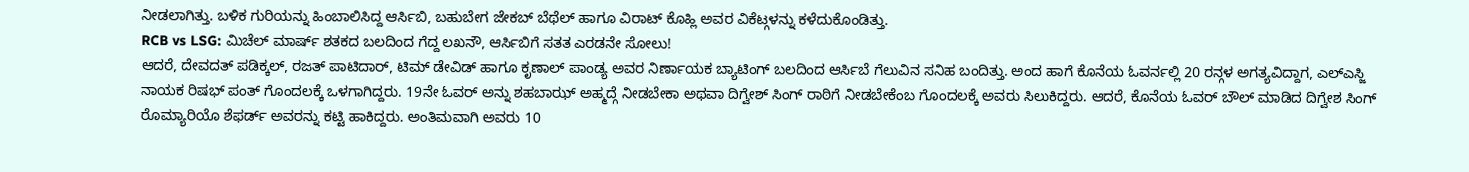ನೀಡಲಾಗಿತ್ತು. ಬಳಿಕ ಗುರಿಯನ್ನು ಹಿಂಬಾಲಿಸಿದ್ದ ಆರ್ಸಿಬಿ, ಬಹುಬೇಗ ಜೇಕಬ್ ಬೆಥೆಲ್ ಹಾಗೂ ವಿರಾಟ್ ಕೊಹ್ಲಿ ಅವರ ವಿಕೆಟ್ಗಳನ್ನು ಕಳೆದುಕೊಂಡಿತ್ತು.
RCB vs LSG: ಮಿಚೆಲ್ ಮಾರ್ಷ್ ಶತಕದ ಬಲದಿಂದ ಗೆದ್ದ ಲಖನೌ, ಆರ್ಸಿಬಿಗೆ ಸತತ ಎರಡನೇ ಸೋಲು!
ಆದರೆ, ದೇವದತ್ ಪಡಿಕ್ಕಲ್, ರಜತ್ ಪಾಟಿದಾರ್, ಟಿಮ್ ಡೇವಿಡ್ ಹಾಗೂ ಕೃಣಾಲ್ ಪಾಂಡ್ಯ ಅವರ ನಿರ್ಣಾಯಕ ಬ್ಯಾಟಿಂಗ್ ಬಲದಿಂದ ಆರ್ಸಿಬೆ ಗೆಲುವಿನ ಸನಿಹ ಬಂದಿತ್ತು. ಅಂದ ಹಾಗೆ ಕೊನೆಯ ಓವರ್ನಲ್ಲಿ 20 ರನ್ಗಳ ಅಗತ್ಯವಿದ್ದಾಗ, ಎಲ್ಎಸ್ಜಿ ನಾಯಕ ರಿಷಭ್ ಪಂತ್ ಗೊಂದಲಕ್ಕೆ ಒಳಗಾಗಿದ್ದರು. 19ನೇ ಓವರ್ ಅನ್ನು ಶಹಬಾಝ್ ಅಹ್ಮದ್ಗೆ ನೀಡಬೇಕಾ ಅಥವಾ ದಿಗ್ವೇಶ್ ಸಿಂಗ್ ರಾಠಿಗೆ ನೀಡಬೇಕೆಂಬ ಗೊಂದಲಕ್ಕೆ ಅವರು ಸಿಲುಕಿದ್ದರು. ಆದರೆ, ಕೊನೆಯ ಓವರ್ ಬೌಲ್ ಮಾಡಿದ ದಿಗ್ವೇಶ ಸಿಂಗ್ ರೊಮ್ಯಾರಿಯೊ ಶೆಫರ್ಡ್ ಅವರನ್ನು ಕಟ್ಟಿ ಹಾಕಿದ್ದರು. ಅಂತಿಮವಾಗಿ ಅವರು 10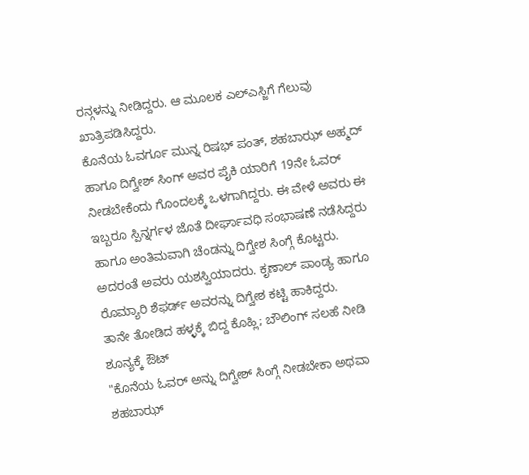ರನ್ಗಳನ್ನು ನೀಡಿದ್ದರು. ಆ ಮೂಲಕ ಎಲ್ಎಸ್ಜಿಗೆ ಗೆಲುವು ಖಾತ್ರಿಪಡಿಸಿದ್ದರು.
ಕೊನೆಯ ಓವರ್ಗೂ ಮುನ್ನ ರಿಷಭ್ ಪಂತ್, ಶಹಬಾಝ್ ಅಹ್ಮದ್ ಹಾಗೂ ದಿಗ್ವೇಶ್ ಸಿಂಗ್ ಅವರ ಪೈಕಿ ಯಾರಿಗೆ 19ನೇ ಓವರ್ ನೀಡಬೇಕೆಂದು ಗೊಂದಲಕ್ಕೆ ಒಳಗಾಗಿದ್ದರು. ಈ ವೇಳೆ ಅವರು ಈ ಇಬ್ಬರೂ ಸ್ಪಿನ್ನರ್ಗಳ ಜೊತೆ ದೀರ್ಘಾವಧಿ ಸಂಭಾಷಣೆ ನಡೆಸಿದ್ದರು ಹಾಗೂ ಅಂತಿಮವಾಗಿ ಚೆಂಡನ್ನು ದಿಗ್ವೇಶ ಸಿಂಗ್ಗೆ ಕೊಟ್ಟರು. ಅದರಂತೆ ಅವರು ಯಶಸ್ವಿಯಾದರು. ಕೃಣಾಲ್ ಪಾಂಡ್ಯ ಹಾಗೂ ರೊಮ್ಯಾರಿ ಶೆಫರ್ಡ್ ಅವರನ್ನು ದಿಗ್ವೇಶ ಕಟ್ಟಿ ಹಾಕಿದ್ದರು.
ತಾನೇ ತೋಡಿದ ಹಳ್ಳಕ್ಕೆ ಬಿದ್ದ ಕೊಹ್ಲಿ; ಬೌಲಿಂಗ್ ಸಲಹೆ ನೀಡಿ ಶೂನ್ಯಕ್ಕೆ ಔಟ್
"ಕೊನೆಯ ಓವರ್ ಅನ್ನು ದಿಗ್ವೇಶ್ ಸಿಂಗ್ಗೆ ನೀಡಬೇಕಾ ಅಥವಾ ಶಹಬಾಝ್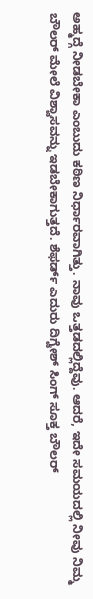ಅಹ್ಮದ್ಗೆ ನೀಡಬೇಕಾ ಎಂಬುದು ಕಠಿಣ ನಿರ್ಧಾರವಾಗಿತ್ತು. ನಾವು ಒತ್ತಡದಲ್ಲಿದ್ದೆವು. ಆದರೆ, ಇದೇ ಸಮಯದಲ್ಲಿ ನೀವು ನಿಮ್ಮ ಬೌಲರ್ ಮೇಲೆ ವಿಶ್ವಾಸವನ್ನು ಇಡಬೇಕಾಗುತ್ತದೆ. ಶೆಫರ್ಡ್ ಎದುರು ದಿಗ್ವೇಶ್ ಸಿಂಗ್ ಸೂಕ್ತ ಬೌಲರ್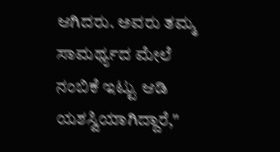ಆಗಿದರು. ಅವರು ತಮ್ಮ ಸಾಮರ್ಥ್ಯದ ಮೇಲೆ ನಂಬಿಕೆ ಇಟ್ಟು ಆಡಿ ಯಶಸ್ವಿಯಾಗಿದ್ದಾರೆ,"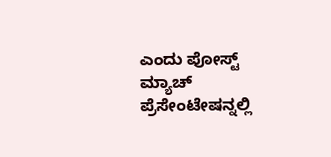ಎಂದು ಪೋಸ್ಟ್ ಮ್ಯಾಚ್ ಪ್ರೆಸೇಂಟೇಷನ್ನಲ್ಲಿ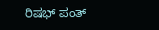ರಿಷಭ್ ಪಂತ್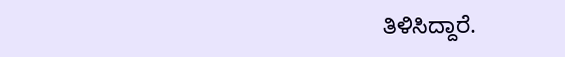ತಿಳಿಸಿದ್ದಾರೆ.